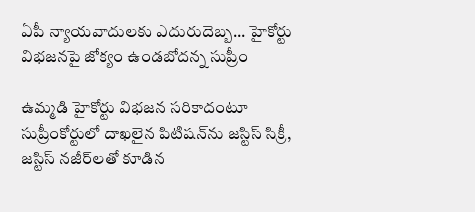ఏపీ న్యాయవాదులకు ఎదురుదెబ్బ... హైకోర్టు విభజనపై జోక్యం ఉండబోదన్న సుప్రీం

ఉమ్మడి హైకోర్టు విభజన సరికాదంటూ సుప్రీంకోర్టులో దాఖలైన పిటిషన్‌ను జస్టిస్ సిక్రీ, జస్టిస్ నజీర్‌లతో కూడిన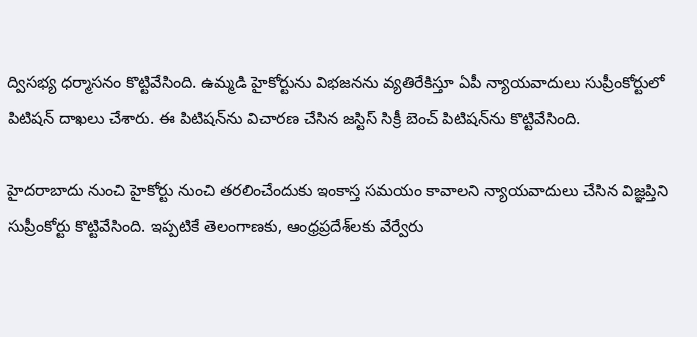ద్విసభ్య ధర్మాసనం కొట్టివేసింది. ఉమ్మడి హైకోర్టును విభజనను వ్యతిరేకిస్తూ ఏపీ న్యాయవాదులు సుప్రీంకోర్టులో పిటిషన్ దాఖలు చేశారు. ఈ పిటిషన్‌ను విచారణ చేసిన జస్టిస్ సిక్రీ బెంచ్ పిటిషన్‌ను కొట్టివేసింది.

హైదరాబాదు నుంచి హైకోర్టు నుంచి తరలించేందుకు ఇంకాస్త సమయం కావాలని న్యాయవాదులు చేసిన విజ్ఞప్తిని సుప్రీంకోర్టు కొట్టివేసింది. ఇప్పటికే తెలంగాణకు, ఆంధ్రప్రదేశ్‌లకు వేర్వేరు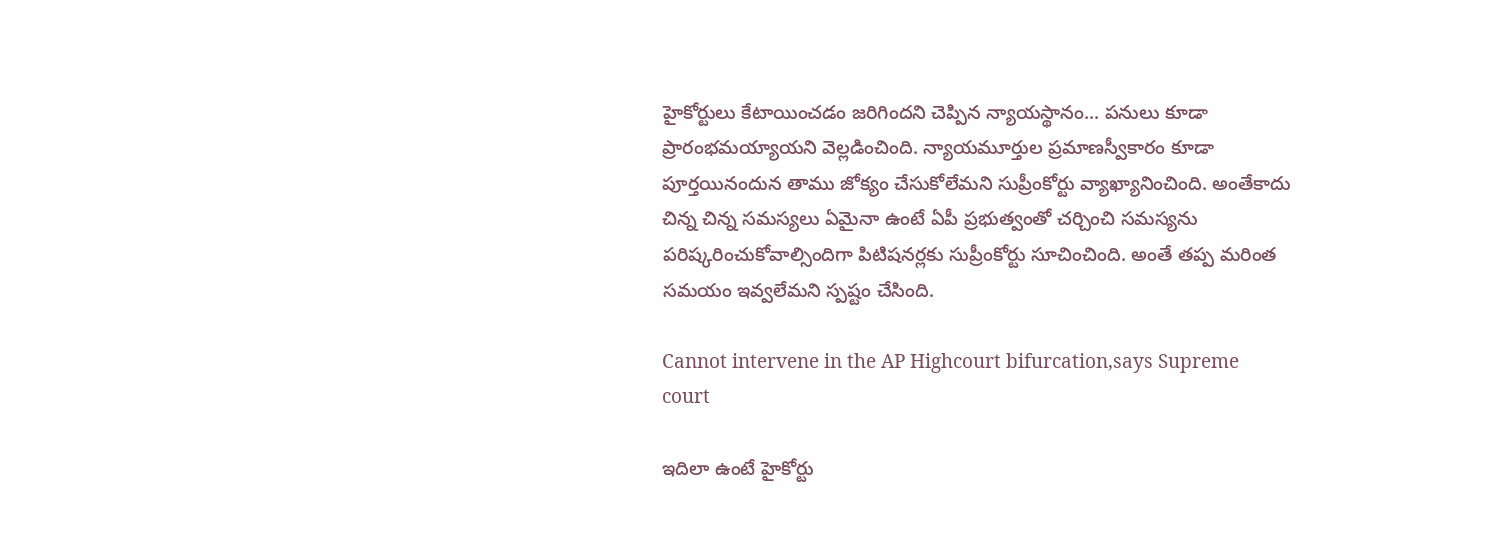హైకోర్టులు కేటాయించడం జరిగిందని చెప్పిన న్యాయస్థానం... పనులు కూడా ప్రారంభమయ్యాయని వెల్లడించింది. న్యాయమూర్తుల ప్రమాణస్వీకారం కూడా పూర్తయినందున తాము జోక్యం చేసుకోలేమని సుప్రీంకోర్టు వ్యాఖ్యానించింది. అంతేకాదు చిన్న చిన్న సమస్యలు ఏమైనా ఉంటే ఏపీ ప్రభుత్వంతో చర్చించి సమస్యను పరిష్కరించుకోవాల్సిందిగా పిటిషనర్లకు సుప్రీంకోర్టు సూచించింది. అంతే తప్ప మరింత సమయం ఇవ్వలేమని స్పష్టం చేసింది.

Cannot intervene in the AP Highcourt bifurcation,says Supreme court

ఇదిలా ఉంటే హైకోర్టు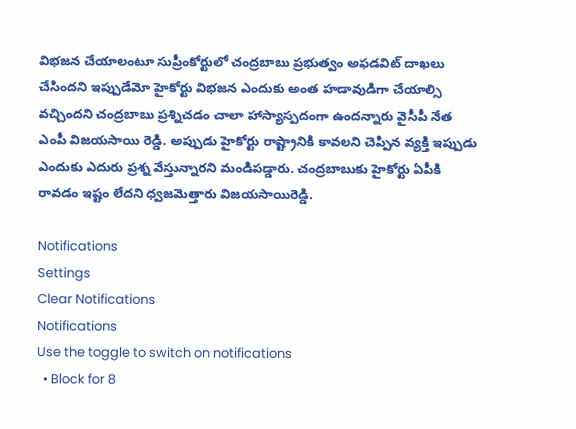విభజన చేయాలంటూ సుప్రీంకోర్టులో చంద్రబాబు ప్రభుత్వం అఫడవిట్ దాఖలు చేసిందని ఇప్పుడేమో హైకోర్టు విభజన ఎందుకు అంత హడావుడిగా చేయాల్సి వచ్చిందని చంద్రబాబు ప్రశ్నిచడం చాలా హాస్యాస్పదంగా ఉందన్నారు వైసీపీ నేత ఎంపీ విజయసాయి రెడ్డి. అప్పుడు హైకోర్టు రాష్ట్రానికి కావలని చెప్పిన వ్యక్తి ఇప్పుడు ఎందుకు ఎదురు ప్రశ్న వేస్తున్నారని మండిపడ్డారు. చంద్రబాబుకు హైకోర్టు ఏపీకి రావడం ఇష్టం లేదని ధ్వజమెత్తారు విజయసాయిరెడ్డి.

Notifications
Settings
Clear Notifications
Notifications
Use the toggle to switch on notifications
  • Block for 8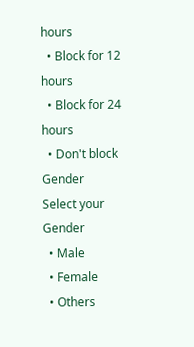hours
  • Block for 12 hours
  • Block for 24 hours
  • Don't block
Gender
Select your Gender
  • Male
  • Female
  • Others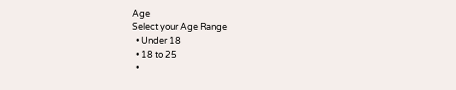Age
Select your Age Range
  • Under 18
  • 18 to 25
  •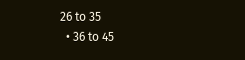26 to 35
  • 36 to 45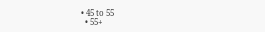• 45 to 55
  • 55+